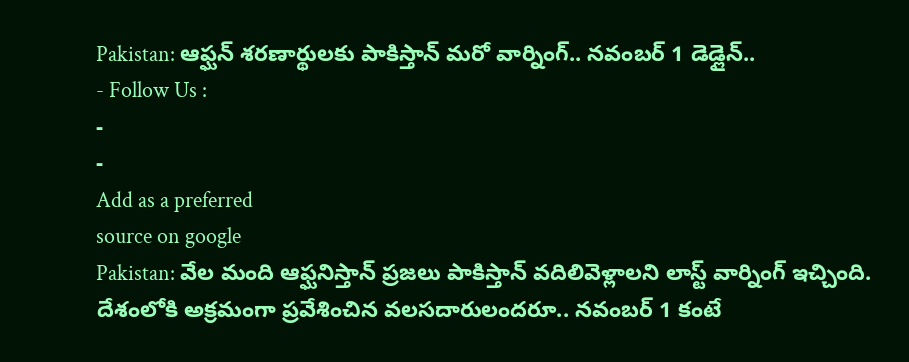Pakistan: ఆఫ్ఘన్ శరణార్థులకు పాకిస్తాన్ మరో వార్నింగ్.. నవంబర్ 1 డెడ్లైన్..
- Follow Us :
-
-
Add as a preferred
source on google
Pakistan: వేల మంది ఆఫ్ఘనిస్తాన్ ప్రజలు పాకిస్తాన్ వదిలివెళ్లాలని లాస్ట్ వార్నింగ్ ఇచ్చింది. దేశంలోకి అక్రమంగా ప్రవేశించిన వలసదారులందరూ.. నవంబర్ 1 కంటే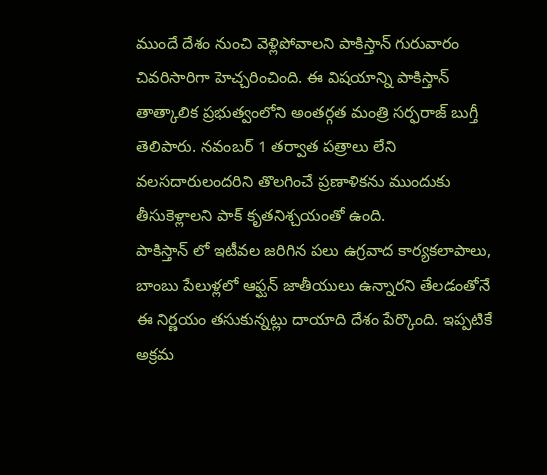ముందే దేశం నుంచి వెళ్లిపోవాలని పాకిస్తాన్ గురువారం చివరిసారిగా హెచ్చరించింది. ఈ విషయాన్ని పాకిస్తాన్ తాత్కాలిక ప్రభుత్వంలోని అంతర్గత మంత్రి సర్ఫరాజ్ బుగ్తీ తెలిపారు. నవంబర్ 1 తర్వాత పత్రాలు లేని వలసదారులందరిని తొలగించే ప్రణాళికను ముందుకు తీసుకెళ్లాలని పాక్ కృతనిశ్చయంతో ఉంది.
పాకిస్తాన్ లో ఇటీవల జరిగిన పలు ఉగ్రవాద కార్యకలాపాలు, బాంబు పేలుళ్లలో ఆఫ్ఘన్ జాతీయులు ఉన్నారని తేలడంతోనే ఈ నిర్ణయం తసుకున్నట్లు దాయాది దేశం పేర్కొంది. ఇప్పటికే అక్రమ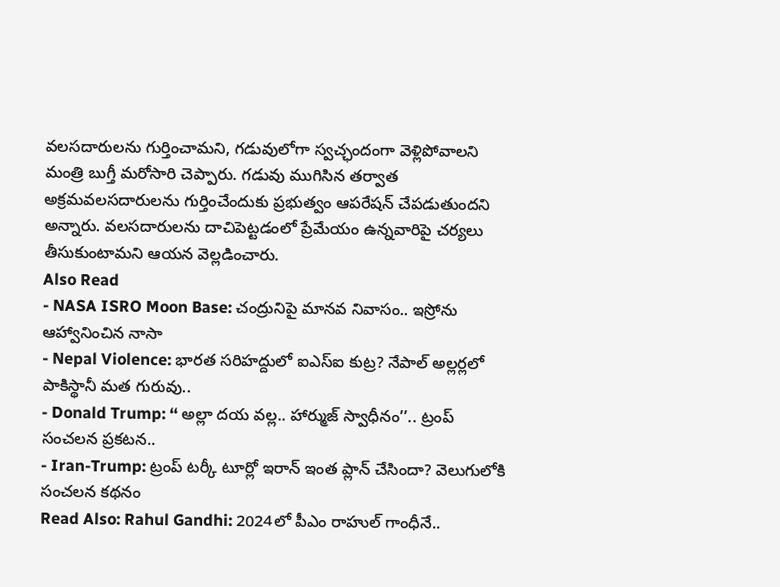వలసదారులను గుర్తించామని, గడువులోగా స్వచ్ఛందంగా వెళ్లిపోవాలని మంత్రి బుగ్తీ మరోసారి చెప్పారు. గడువు ముగిసిన తర్వాత అక్రమవలసదారులను గుర్తించేందుకు ప్రభుత్వం ఆపరేషన్ చేపడుతుందని అన్నారు. వలసదారులను దాచిపెట్టడంలో ప్రేమేయం ఉన్నవారిపై చర్యలు తీసుకుంటామని ఆయన వెల్లడించారు.
Also Read
- NASA ISRO Moon Base: చంద్రునిపై మానవ నివాసం.. ఇస్రోను ఆహ్వానించిన నాసా
- Nepal Violence: భారత సరిహద్దులో ఐఎస్ఐ కుట్ర? నేపాల్ అల్లర్లలో పాకిస్థానీ మత గురువు..
- Donald Trump: ‘‘ అల్లా దయ వల్ల.. హార్ముజ్ స్వాధీనం’’.. ట్రంప్ సంచలన ప్రకటన..
- Iran-Trump: ట్రంప్ టర్కీ టూర్లో ఇరాన్ ఇంత ప్లాన్ చేసిందా? వెలుగులోకి సంచలన కథనం
Read Also: Rahul Gandhi: 2024లో పీఎం రాహుల్ గాంధీనే..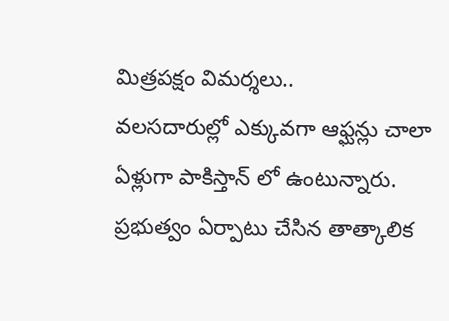మిత్రపక్షం విమర్శలు..
వలసదారుల్లో ఎక్కువగా ఆఫ్ఘన్లు చాలా ఏళ్లుగా పాకిస్తాన్ లో ఉంటున్నారు. ప్రభుత్వం ఏర్పాటు చేసిన తాత్కాలిక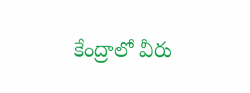కేంద్రాలో వీరు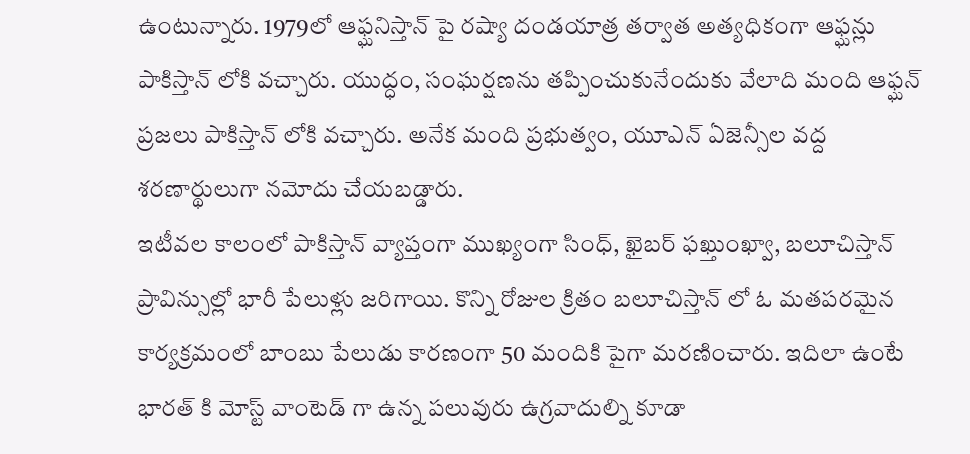ఉంటున్నారు. 1979లో ఆఫ్ఘనిస్తాన్ పై రష్యా దండయాత్ర తర్వాత అత్యధికంగా ఆఫ్ఘన్లు పాకిస్తాన్ లోకి వచ్చారు. యుద్ధం, సంఘర్షణను తప్పించుకునేందుకు వేలాది మంది ఆఫ్ఘన్ ప్రజలు పాకిస్తాన్ లోకి వచ్చారు. అనేక మంది ప్రభుత్వం, యూఎన్ ఏజెన్సీల వద్ద శరణార్థులుగా నమోదు చేయబడ్డారు.
ఇటీవల కాలంలో పాకిస్తాన్ వ్యాప్తంగా ముఖ్యంగా సింధ్, ఖైబర్ ఫఖ్తుంఖ్వా, బలూచిస్తాన్ ప్రావిన్సుల్లో భారీ పేలుళ్లు జరిగాయి. కొన్ని రోజుల క్రితం బలూచిస్తాన్ లో ఓ మతపరమైన కార్యక్రమంలో బాంబు పేలుడు కారణంగా 50 మందికి పైగా మరణించారు. ఇదిలా ఉంటే భారత్ కి మోస్ట్ వాంటెడ్ గా ఉన్న పలువురు ఉగ్రవాదుల్ని కూడా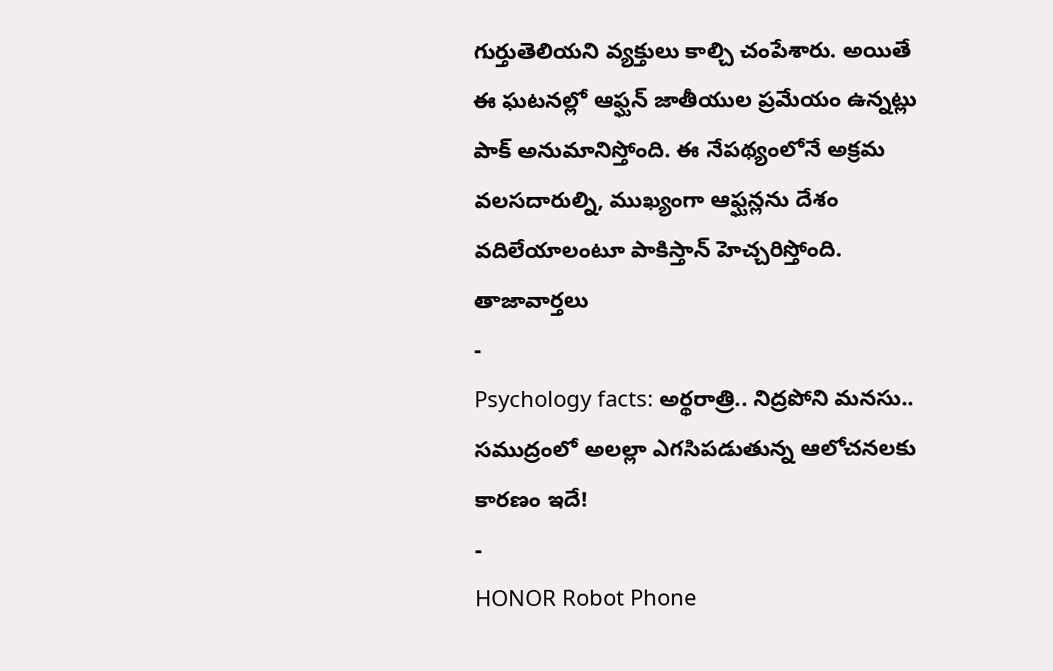గుర్తుతెలియని వ్యక్తులు కాల్చి చంపేశారు. అయితే ఈ ఘటనల్లో ఆఫ్ఘన్ జాతీయుల ప్రమేయం ఉన్నట్లు పాక్ అనుమానిస్తోంది. ఈ నేపథ్యంలోనే అక్రమ వలసదారుల్ని, ముఖ్యంగా ఆఫ్ఘన్లను దేశం వదిలేయాలంటూ పాకిస్తాన్ హెచ్చరిస్తోంది.
తాజావార్తలు
-
Psychology facts: అర్థరాత్రి.. నిద్రపోని మనసు.. సముద్రంలో అలల్లా ఎగసిపడుతున్న ఆలోచనలకు కారణం ఇదే!
-
HONOR Robot Phone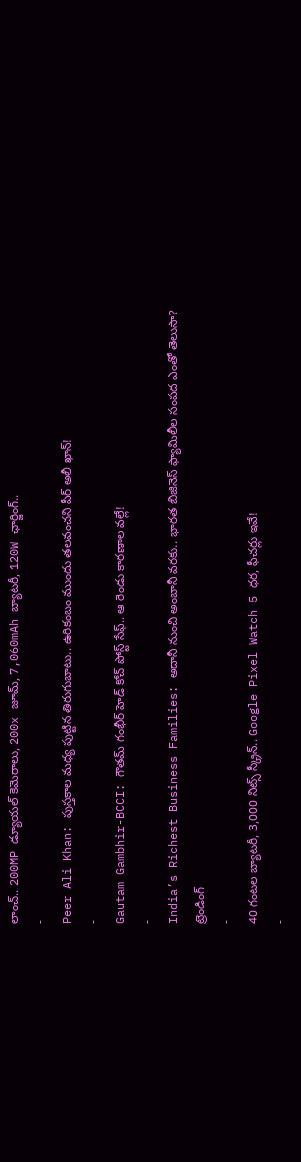లాంచ్.. 200MP డ్యూయల్ కెమెరాలు, 200x జూమ్, 7,060mAh బ్యాటరీ, 120W ఛార్జింగ్..
-
Peer Ali Khan: పుస్తకాల మధ్య పుట్టిన తిరుగుబాటు.. ఉరికంబం ముందు తలవంచని పీర్ అలీ ఖాన్!
-
Gautam Gambhir-BCCI: గౌతమ్ గంభీర్ హెడ్ కోచ్ పోస్ట్ సేఫ్.. ఆ రెండు కారణాల వల్లే!
-
India’s Richest Business Families: అదానీ నుంచి అంబానీ వరకు.. భారత బిజినెస్ ఫ్యామిలీల సంపద ఎంతో తెలుసా?
ట్రెండింగ్
-
40 గంటల బ్యాటరీ, 3,000 నిట్స్ స్క్రీన్.. Google Pixel Watch 5 ధర, ఫీచర్లు ఇవే!
-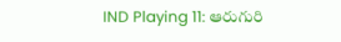IND Playing 11: ఆరుగురి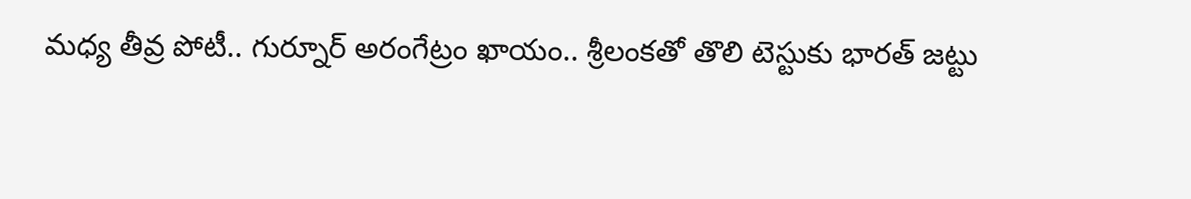మధ్య తీవ్ర పోటీ.. గుర్నూర్ అరంగేట్రం ఖాయం.. శ్రీలంకతో తొలి టెస్టుకు భారత్ జట్టు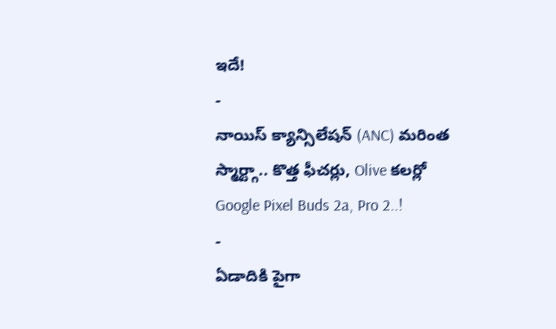ఇదే!
-
నాయిస్ క్యాన్సిలేషన్ (ANC) మరింత స్మార్ట్గా.. కొత్త ఫీచర్లు, Olive కలర్లో Google Pixel Buds 2a, Pro 2..!
-
ఏడాదికి పైగా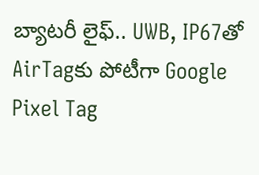బ్యాటరీ లైఫ్.. UWB, IP67తో AirTagకు పోటీగా Google Pixel Tag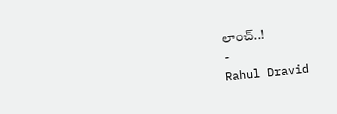లాంచ్..!
-
Rahul Dravid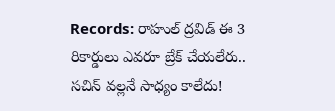Records: రాహుల్ ద్రవిడ్ ఈ 3 రికార్డులు ఎవరూ బ్రేక్ చేయలేరు.. సచిన్ వల్లనే సాధ్యం కాలేదు!